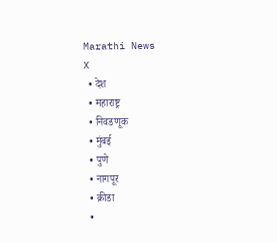Marathi News
X
  • देश
  • महाराष्ट्र
  • निवडणूक
  • मुंबई
  • पुणे
  • नागपूर
  • क्रीडा
  •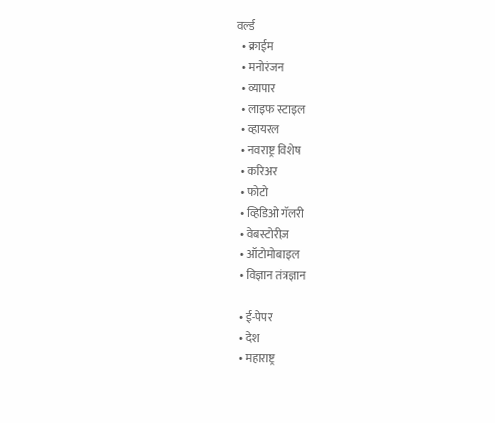वर्ल्ड
  • क्राईम
  • मनोरंजन
  • व्यापार
  • लाइफ स्टाइल
  • व्हायरल
  • नवराष्ट्र विशेष
  • करिअर
  • फोटो
  • व्हिडिओ गॅलरी
  • वेबस्टोरीज़
  • ऑटोमोबाइल
  • विज्ञान तंत्रज्ञान

  • ई-पेपर
  • देश
  • महाराष्ट्र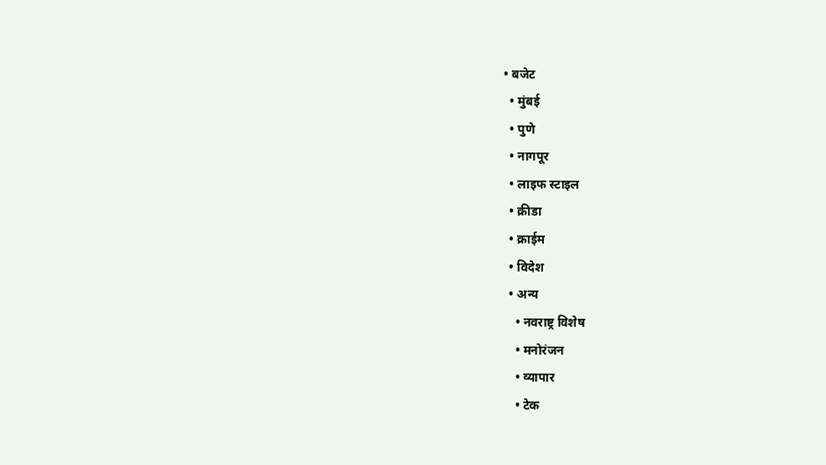• बजेट
  • मुंबई
  • पुणे
  • नागपूर
  • लाइफ स्टाइल
  • क्रीडा
  • क्राईम
  • विदेश
  • अन्य
    • नवराष्ट्र विशेष
    • मनोरंजन
    • व्यापार
    • टेक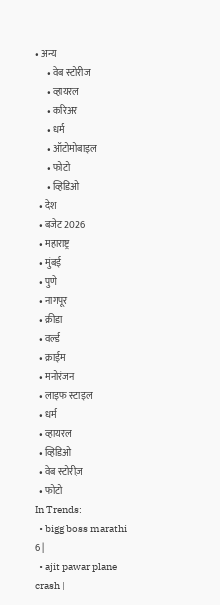• अन्य
      • वेब स्टोरीज
      • व्हायरल
      • करिअर
      • धर्म
      • ऑटोमोबाइल
      • फोटो
      • व्हिडिओ
  • देश
  • बजेट 2026
  • महाराष्ट्र
  • मुंबई
  • पुणे
  • नागपूर
  • क्रीडा
  • वर्ल्ड
  • क्राईम
  • मनोरंजन
  • लाइफ स्टाइल
  • धर्म
  • व्हायरल
  • व्हिडिओ
  • वेब स्टोरीज़
  • फोटो
In Trends:
  • bigg boss marathi 6 |
  • ajit pawar plane crash |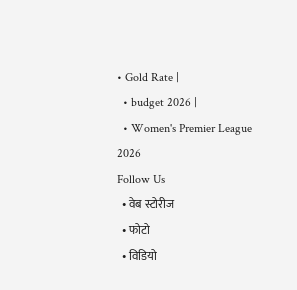• Gold Rate |
  • budget 2026 |
  • Women's Premier League 2026
Follow Us
  • वेब स्टोरीज
  • फोटो
  • विडियो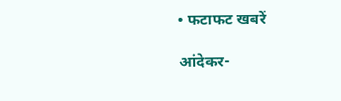• फटाफट खबरें

आंदेकर-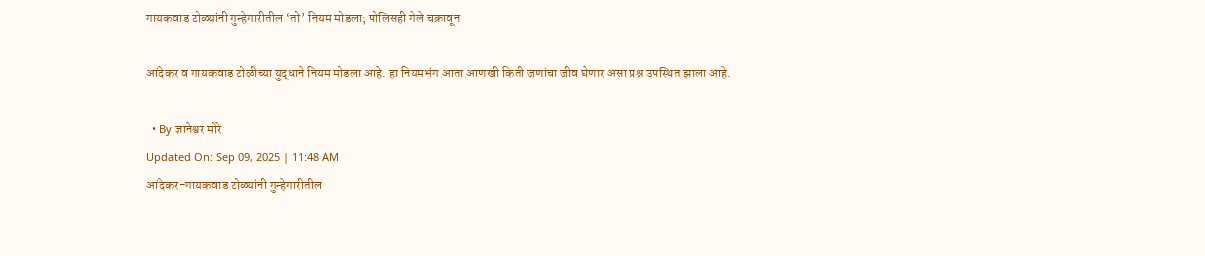गायकवाड टोळ्यांनी गुन्हेगारीतील ‘तो’ नियम मोडला; पोलिसही गेले चक्रावून

आंदेकर व गायकवाड टोळीच्या युद्धाने नियम मोडला आहे. हा नियमभंग आता आणखी किती जणांचा जीव घेणार असा प्रश्न उपस्थित झाला आहे.

  • By ज्ञानेश्वर मोरे
Updated On: Sep 09, 2025 | 11:48 AM
आंदेकर-गायकवाड टोळ्यांनी गुन्हेगारीतील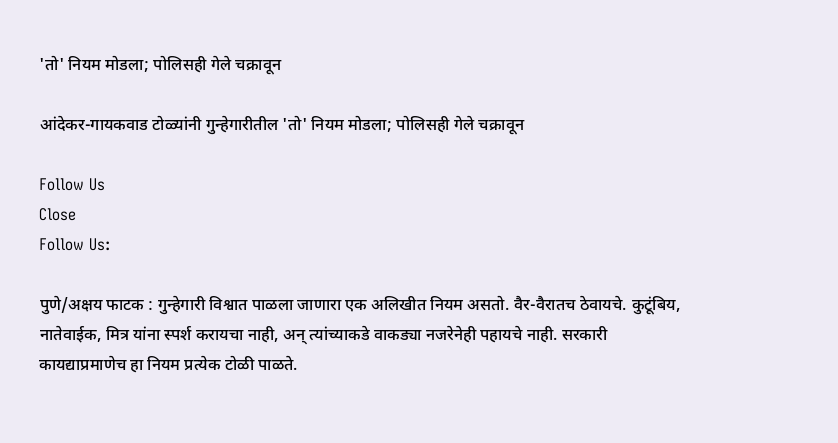'तो' नियम मोडला; पोलिसही गेले चक्रावून

आंदेकर-गायकवाड टोळ्यांनी गुन्हेगारीतील 'तो' नियम मोडला; पोलिसही गेले चक्रावून

Follow Us
Close
Follow Us:

पुणे/अक्षय फाटक : गुन्हेगारी विश्वात पाळला जाणारा एक अलिखीत नियम असतो. वैर-वैरातच ठेवायचे. कुटूंबिय, नातेवाईक, मित्र यांना स्पर्श करायचा नाही, अन् त्यांच्याकडे वाकड्या नजरेनेही पहायचे नाही. सरकारी कायद्याप्रमाणेच हा नियम प्रत्येक टोळी पाळते.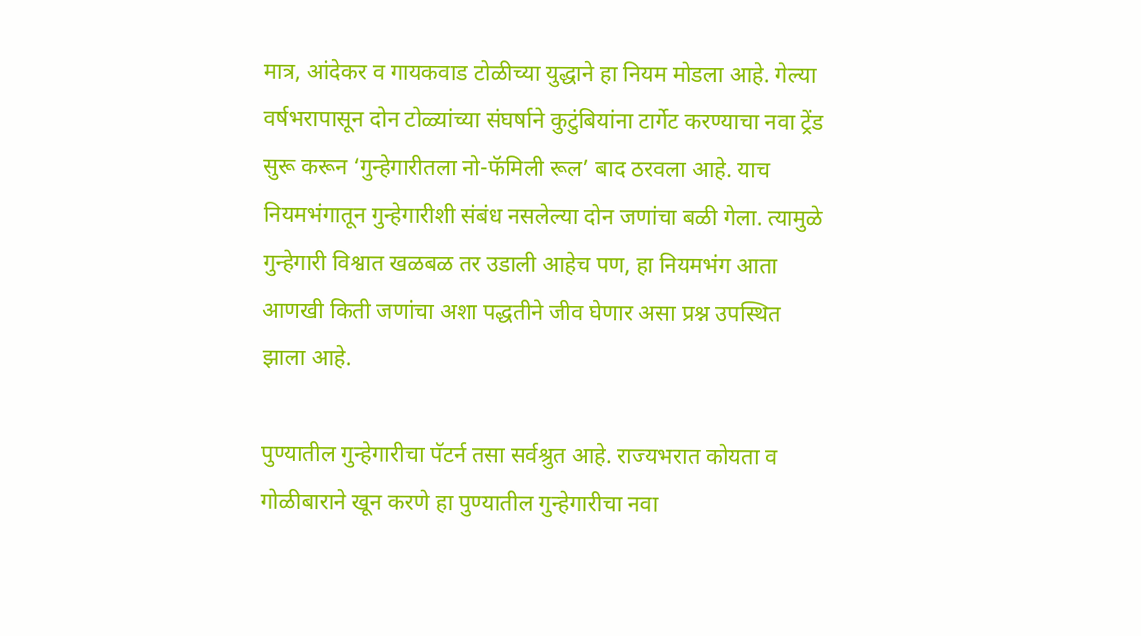मात्र, आंदेकर व गायकवाड टोळीच्या युद्धाने हा नियम मोडला आहे. गेल्या वर्षभरापासून दोन टोळ्यांच्या संघर्षाने कुटुंबियांना टार्गेट करण्याचा नवा ट्रेंड सुरू करून ‘गुन्हेगारीतला नो-फॅमिली रूल’ बाद ठरवला आहे. याच नियमभंगातून गुन्हेगारीशी संबंध नसलेल्या दोन जणांचा बळी गेला. त्यामुळे गुन्हेगारी विश्वात खळबळ तर उडाली आहेच पण, हा नियमभंग आता आणखी किती जणांचा अशा पद्धतीने जीव घेणार असा प्रश्न उपस्थित झाला आहे.

पुण्यातील गुन्हेगारीचा पॅटर्न तसा सर्वश्रुत आहे. राज्यभरात कोयता व गोळीबाराने खून करणे हा पुण्यातील गुन्हेगारीचा नवा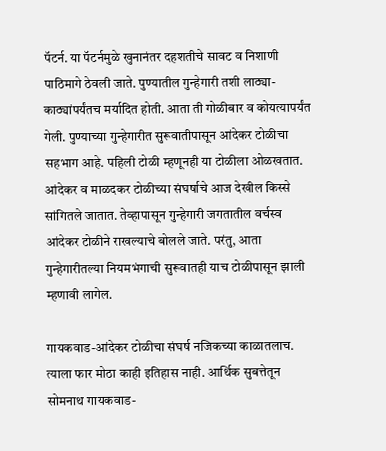पॅटर्न. या पॅटर्नमुळे खुनानंतर दहशतीचे सावट व निशाणी पाठिमागे ठेवली जाते. पुण्यातील गुन्हेगारी तशी लाठ्या-काठ्यांपर्यंतच मर्यादित होती. आता ती गोळीबार व कोयत्यापर्यंत गेली. पुण्याच्या गुन्हेगारीत सुरूवातीपासून आंदेकर टोळीचा सहभाग आहे. पहिली टोळी म्हणूनही या टोळीला ओळखतात. आंदेकर व माळदकर टोळीच्या संघर्षाचे आज देखील किस्से सांगितले जातात. तेव्हापासून गुन्हेगारी जगतातील वर्चस्व आंदेकर टोळीने राखल्याचे बोलले जाते. परंतु, आता गुन्हेगारीतल्या नियमभंगाची सुरूवातही याच टोळीपासून झाली म्हणावी लागेल.

गायकवाड-आंदेकर टोळीचा संघर्ष नजिकच्या काळातलाच. त्याला फार मोठा काही इतिहास नाही. आर्थिक सुबत्तेतून सोमनाथ गायकवाड-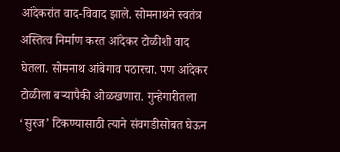आंदेकरांत वाद-विवाद झाले. सोमनाथने स्वतंत्र अस्तित्व निर्माण करत आंदेकर टोळीशी वाद घेतला. सोमनाथ आंबेगाव पठारचा. पण आंदेकर टोळीला बऱ्यापैकी ओळखणारा. गुन्हेगारीतला ‘सुरज’ टिकण्यासाठी त्याने संवगडीसोबत घेऊन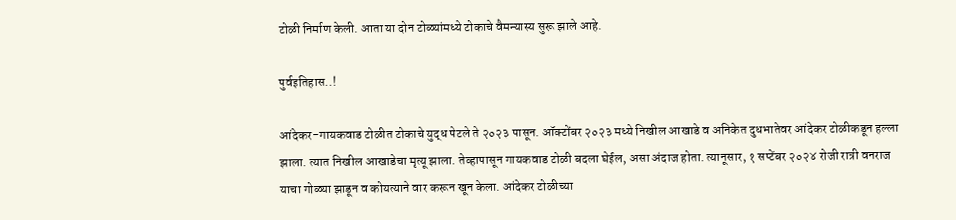टोळी निर्माण केली. आता या दोन टोळ्यांमध्ये टोकाचे वैमन्यास्य सुरू झाले आहे.

पुर्वइतिहास..!

आंदेकर-गायकवाड टोळीत टोकाचे युद्ध पेटले ते २०२३ पासून. ऑक्टोंबर २०२३ मध्ये निखील आखाडे व अनिकेत दुधभातेवर आंदेकर टोळीकडून हल्ला झाला. त्यात निखील आखाडेचा मृत्यू झाला. तेव्हापासून गायकवाड टोळी बदला घेईल, असा अंदाज होता. त्यानूसार, १ सप्टेंबर २०२४ रोजी रात्री वनराज याचा गोळ्या झाडून व कोयत्याने वार करून खून केला. आंदेकर टोळीच्या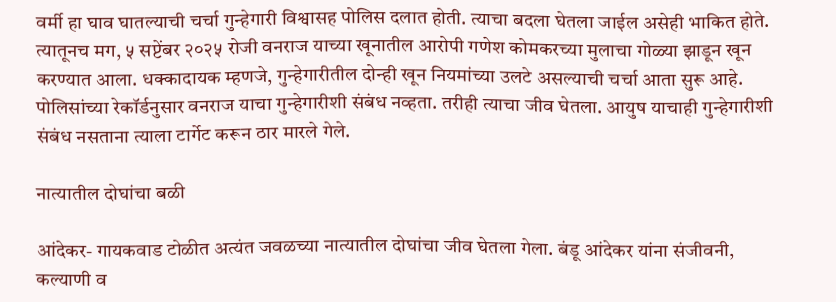वर्मी हा घाव घातल्याची चर्चा गुन्हेगारी विश्वासह पोलिस दलात होती. त्याचा बदला घेतला जाईल असेही भाकित होते. त्यातूनच मग, ५ सप्टेंबर २०२५ रोजी वनराज याच्या खूनातील आरोपी गणेश कोमकरच्या मुलाचा गोळ्या झाडून खून करण्यात आला. धक्कादायक म्हणजे, गुन्हेगारीतील दोन्ही खून नियमांच्या उलटे असल्याची चर्चा आता सुरू आहे. पोलिसांच्या रेकॉर्डनुसार वनराज याचा गुन्हेगारीशी संबंध नव्हता. तरीही त्याचा जीव घेतला. आयुष याचाही गुन्हेगारीशी संबंध नसताना त्याला टार्गेट करून ठार मारले गेले.

नात्यातील दोघांचा बळी

आंदेकर- गायकवाड टोळीत अत्यंत जवळच्या नात्यातील दोघांचा जीव घेतला गेला. बंडू आंदेकर यांना संजीवनी, कल्याणी व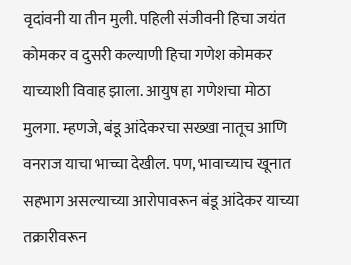वृदांवनी या तीन मुली. पहिली संजीवनी हिचा जयंत कोमकर व दुसरी कल्याणी हिचा गणेश कोमकर याच्याशी विवाह झाला. आयुष हा गणेशचा मोठा मुलगा. म्हणजे, बंडू आंदेकरचा सख्खा नातूच आणि वनराज याचा भाच्चा देखील. पण, भावाच्याच खूनात सहभाग असल्याच्या आरोपावरून बंडू आंदेकर याच्या तक्रारीवरून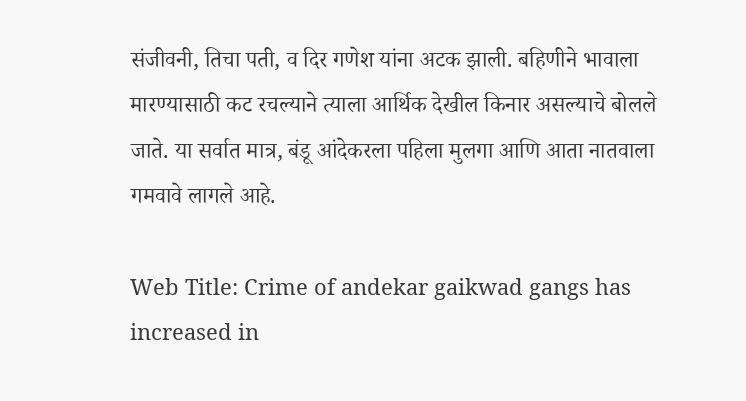संजीवनी, तिचा पती, व दिर गणेश यांना अटक झाली. बहिणीने भावाला मारण्यासाठी कट रचल्याने त्याला आर्थिक देखील किनार असल्याचे बोलले जाते. या सर्वात मात्र, बंडू आंदेकरला पहिला मुलगा आणि आता नातवाला गमवावे लागले आहे.

Web Title: Crime of andekar gaikwad gangs has increased in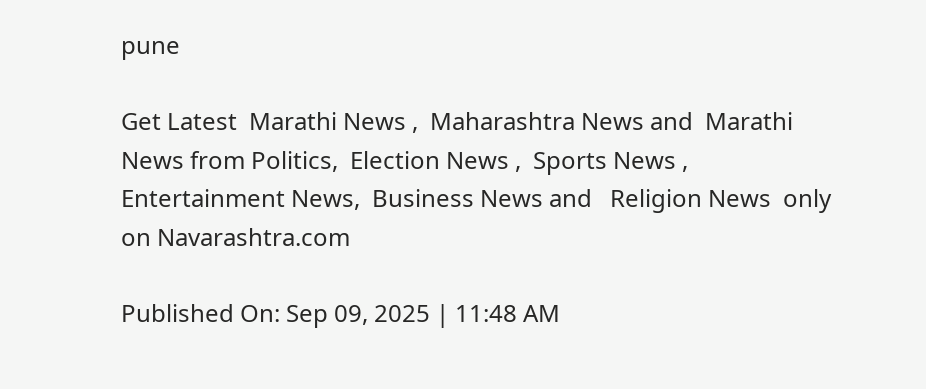pune

Get Latest  Marathi News ,  Maharashtra News and  Marathi News from Politics,  Election News ,  Sports News ,  Entertainment News,  Business News and   Religion News  only on Navarashtra.com

Published On: Sep 09, 2025 | 11:48 AM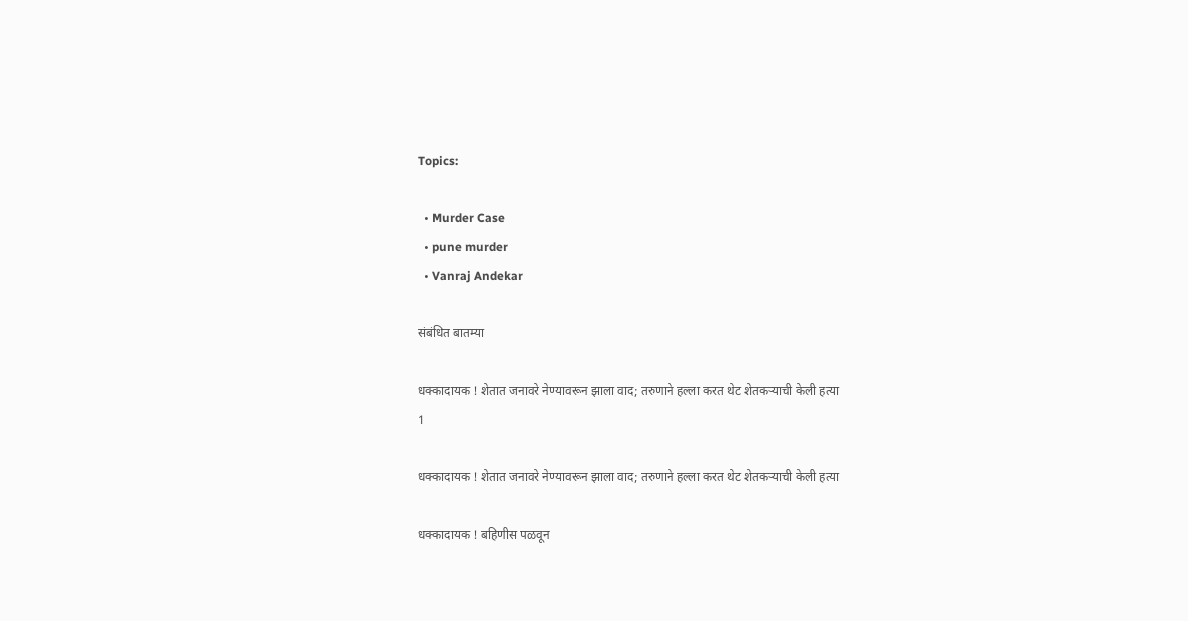Topics:

  • Murder Case
  • pune murder
  • Vanraj Andekar

संबंधित बातम्या

धक्कादायक ! शेतात जनावरे नेण्यावरून झाला वाद; तरुणाने हल्ला करत थेट शेतकऱ्याची केली हत्या
1

धक्कादायक ! शेतात जनावरे नेण्यावरून झाला वाद; तरुणाने हल्ला करत थेट शेतकऱ्याची केली हत्या

धक्कादायक ! बहिणीस पळवून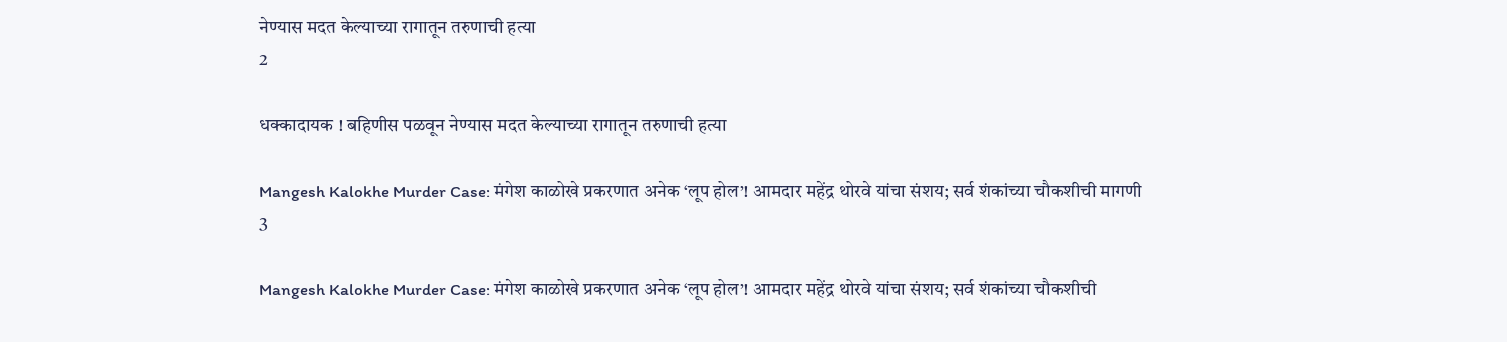नेण्यास मदत केल्याच्या रागातून तरुणाची हत्या
2

धक्कादायक ! बहिणीस पळवून नेण्यास मदत केल्याच्या रागातून तरुणाची हत्या

Mangesh Kalokhe Murder Case: मंगेश काळोखे प्रकरणात अनेक ‘लूप होल’! आमदार महेंद्र थोरवे यांचा संशय; सर्व शंकांच्या चौकशीची मागणी
3

Mangesh Kalokhe Murder Case: मंगेश काळोखे प्रकरणात अनेक ‘लूप होल’! आमदार महेंद्र थोरवे यांचा संशय; सर्व शंकांच्या चौकशीची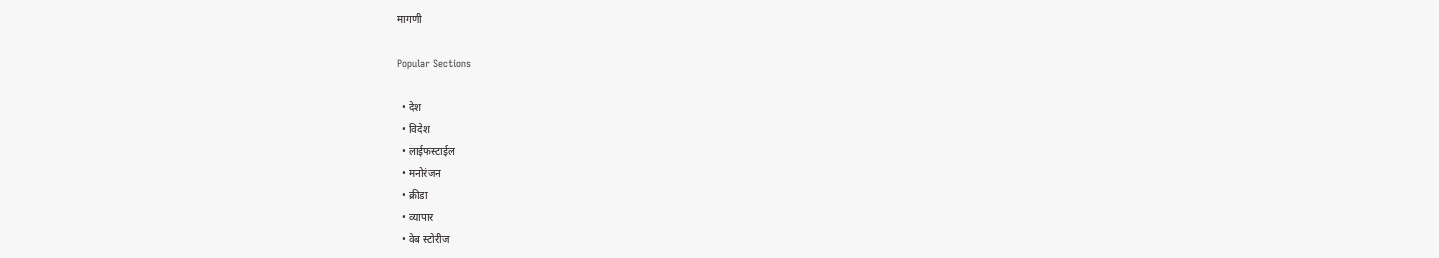मागणी

Popular Sections

  • देश
  • विदेश
  • लाईफस्टाईल
  • मनोरंजन
  • क्रीडा
  • व्यापार
  • वेब स्टोरीज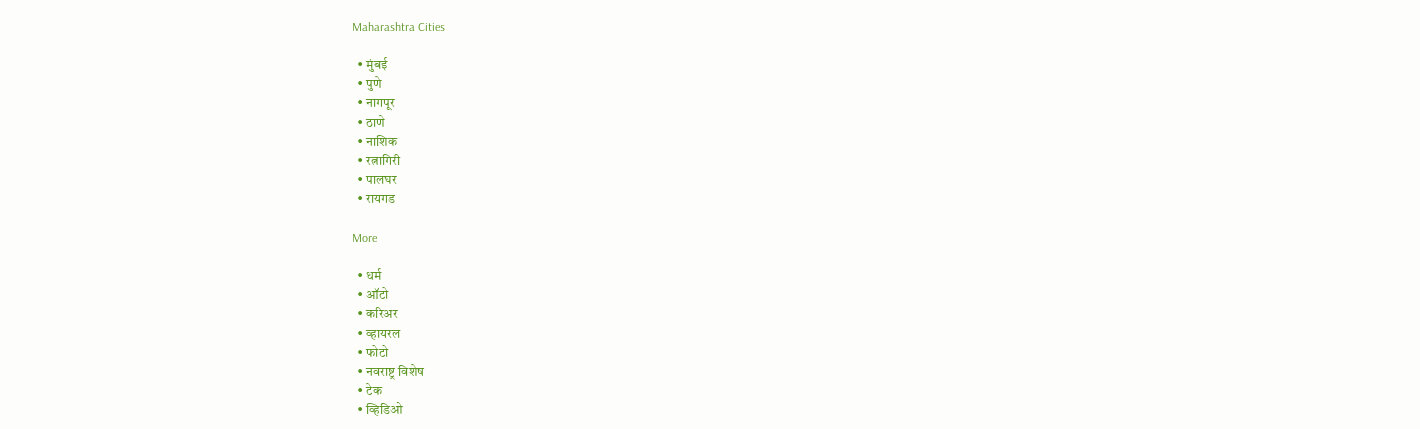Maharashtra Cities

  • मुंबई
  • पुणे
  • नागपूर
  • ठाणे
  • नाशिक
  • रत्नागिरी
  • पालघर
  • रायगड

More

  • धर्म
  • ऑटो
  • करिअर
  • व्हायरल
  • फोटो
  • नवराष्ट्र विशेष
  • टेक
  • व्हिडिओ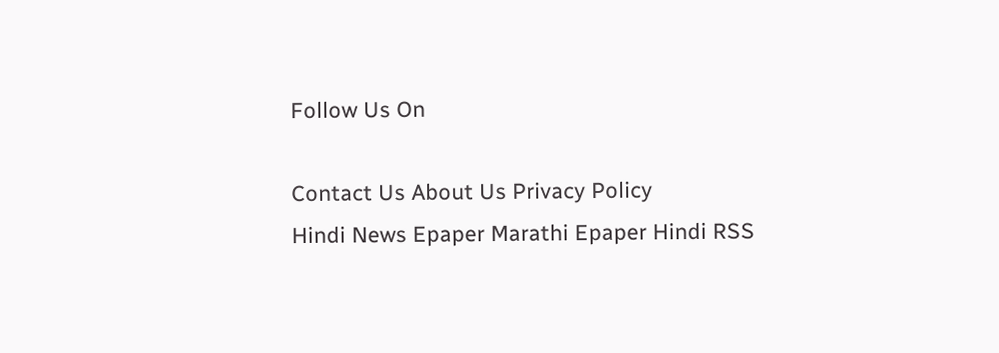Follow Us On

Contact Us About Us Privacy Policy
Hindi News Epaper Marathi Epaper Hindi RSS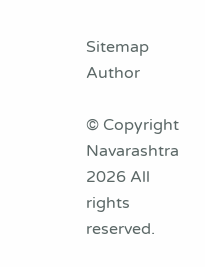Sitemap Author

© Copyright Navarashtra 2026 All rights reserved.